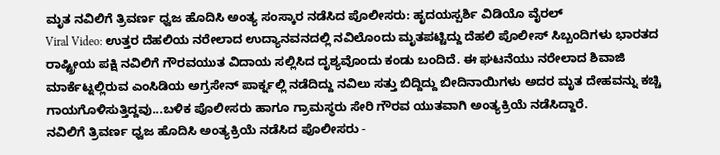ಮೃತ ನವಿಲಿಗೆ ತ್ರಿವರ್ಣ ಧ್ವಜ ಹೊದಿಸಿ ಅಂತ್ಯ ಸಂಸ್ಕಾರ ನಡೆಸಿದ ಪೊಲೀಸರು: ಹೃದಯಸ್ಪರ್ಶಿ ವಿಡಿಯೊ ವೈರಲ್
Viral Video: ಉತ್ತರ ದೆಹಲಿಯ ನರೇಲಾದ ಉದ್ಯಾನವನದಲ್ಲಿ ನವಿಲೊಂದು ಮೃತಪಟ್ಟಿದ್ದು ದೆಹಲಿ ಪೊಲೀಸ್ ಸಿಬ್ಬಂದಿಗಳು ಭಾರತದ ರಾಷ್ಟ್ರೀಯ ಪಕ್ಷಿ ನವಿಲಿಗೆ ಗೌರವಯುತ ವಿದಾಯ ಸಲ್ಲಿಸಿದ ದೃಶ್ಯವೊಂದು ಕಂಡು ಬಂದಿದೆ. ಈ ಘಟನೆಯು ನರೇಲಾದ ಶಿವಾಜಿ ಮಾರ್ಕೆಟ್ನಲ್ಲಿರುವ ಎಂಸಿಡಿಯ ಅಗ್ರಸೇನ್ ಪಾರ್ಕ್ನಲ್ಲಿ ನಡೆದಿದ್ದು ನವಿಲು ಸತ್ತು ಬಿದ್ದಿದ್ದು ಬೀದಿನಾಯಿಗಳು ಅದರ ಮೃತ ದೇಹವನ್ನು ಕಚ್ಚಿ ಗಾಯಗೊಳಿಸುತ್ತಿದ್ದವು...ಬಳಿಕ ಪೊಲೀಸರು ಹಾಗೂ ಗ್ರಾಮಸ್ಥರು ಸೇರಿ ಗೌರವ ಯುತವಾಗಿ ಅಂತ್ಯಕ್ರಿಯೆ ನಡೆಸಿದ್ದಾರೆ.
ನವಿಲಿಗೆ ತ್ರಿವರ್ಣ ಧ್ವಜ ಹೊದಿಸಿ ಅಂತ್ಯಕ್ರಿಯೆ ನಡೆಸಿದ ಪೊಲೀಸರು -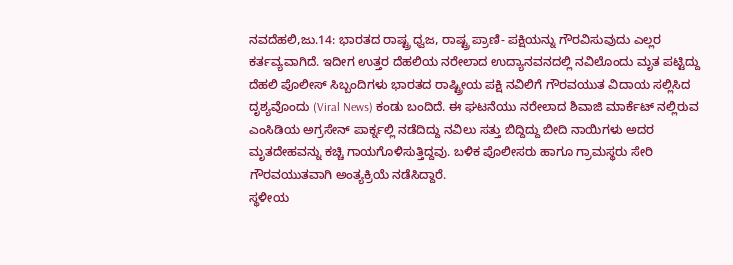ನವದೆಹಲಿ,ಜು.14: ಭಾರತದ ರಾಷ್ಟ್ರ ಧ್ವಜ, ರಾಷ್ಟ್ರ ಪ್ರಾಣಿ- ಪಕ್ಷಿಯನ್ನು ಗೌರವಿಸುವುದು ಎಲ್ಲರ ಕರ್ತವ್ಯವಾಗಿದೆ. ಇದೀಗ ಉತ್ತರ ದೆಹಲಿಯ ನರೇಲಾದ ಉದ್ಯಾನವನದಲ್ಲಿ ನವಿಲೊಂದು ಮೃತ ಪಟ್ಟಿದ್ದು ದೆಹಲಿ ಪೊಲೀಸ್ ಸಿಬ್ಬಂದಿಗಳು ಭಾರತದ ರಾಷ್ಟ್ರೀಯ ಪಕ್ಷಿ ನವಿಲಿಗೆ ಗೌರವಯುತ ವಿದಾಯ ಸಲ್ಲಿಸಿದ ದೃಶ್ಯವೊಂದು (Viral News) ಕಂಡು ಬಂದಿದೆ. ಈ ಘಟನೆಯು ನರೇಲಾದ ಶಿವಾಜಿ ಮಾರ್ಕೆಟ್ ನಲ್ಲಿರುವ ಎಂಸಿಡಿಯ ಅಗ್ರಸೇನ್ ಪಾರ್ಕ್ನಲ್ಲಿ ನಡೆದಿದ್ದು ನವಿಲು ಸತ್ತು ಬಿದ್ದಿದ್ದು ಬೀದಿ ನಾಯಿಗಳು ಅದರ ಮೃತದೇಹವನ್ನು ಕಚ್ಚಿ ಗಾಯಗೊಳಿಸುತ್ತಿದ್ದವು. ಬಳಿಕ ಪೊಲೀಸರು ಹಾಗೂ ಗ್ರಾಮಸ್ಥರು ಸೇರಿ ಗೌರವಯುತವಾಗಿ ಅಂತ್ಯಕ್ರಿಯೆ ನಡೆಸಿದ್ದಾರೆ.
ಸ್ಥಳೀಯ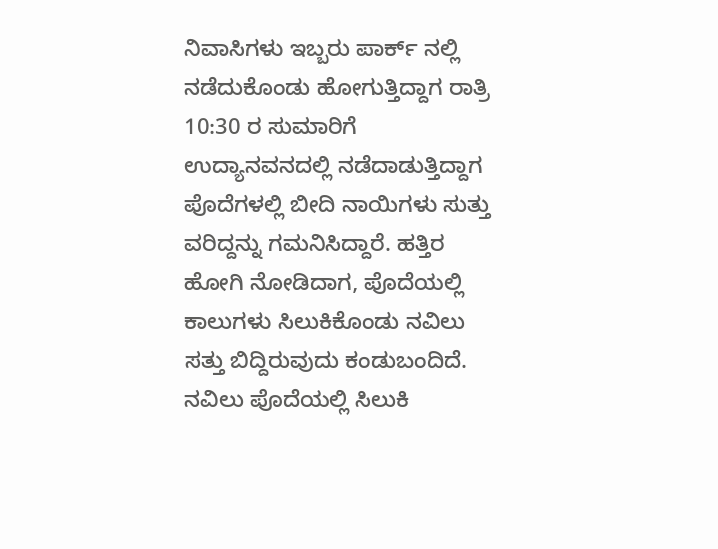ನಿವಾಸಿಗಳು ಇಬ್ಬರು ಪಾರ್ಕ್ ನಲ್ಲಿ ನಡೆದುಕೊಂಡು ಹೋಗುತ್ತಿದ್ದಾಗ ರಾತ್ರಿ 10:30 ರ ಸುಮಾರಿಗೆ ಉದ್ಯಾನವನದಲ್ಲಿ ನಡೆದಾಡುತ್ತಿದ್ದಾಗ ಪೊದೆಗಳಲ್ಲಿ ಬೀದಿ ನಾಯಿಗಳು ಸುತ್ತು ವರಿದ್ದನ್ನು ಗಮನಿಸಿದ್ದಾರೆ. ಹತ್ತಿರ ಹೋಗಿ ನೋಡಿದಾಗ, ಪೊದೆಯಲ್ಲಿ ಕಾಲುಗಳು ಸಿಲುಕಿಕೊಂಡು ನವಿಲು ಸತ್ತು ಬಿದ್ದಿರುವುದು ಕಂಡುಬಂದಿದೆ. ನವಿಲು ಪೊದೆಯಲ್ಲಿ ಸಿಲುಕಿ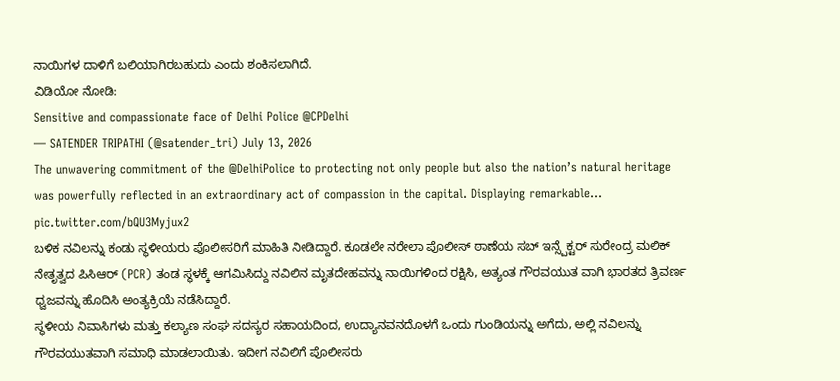ನಾಯಿಗಳ ದಾಳಿಗೆ ಬಲಿಯಾಗಿರಬಹುದು ಎಂದು ಶಂಕಿಸಲಾಗಿದೆ.
ವಿಡಿಯೋ ನೋಡಿ:
Sensitive and compassionate face of Delhi Police @CPDelhi
— SATENDER TRIPATHI (@satender_tri) July 13, 2026
The unwavering commitment of the @DelhiPolice to protecting not only people but also the nation’s natural heritage was powerfully reflected in an extraordinary act of compassion in the capital. Displaying remarkable… pic.twitter.com/bQU3Myjux2
ಬಳಿಕ ನವಿಲನ್ನು ಕಂಡು ಸ್ಥಳೀಯರು ಪೊಲೀಸರಿಗೆ ಮಾಹಿತಿ ನೀಡಿದ್ದಾರೆ. ಕೂಡಲೇ ನರೇಲಾ ಪೊಲೀಸ್ ಠಾಣೆಯ ಸಬ್ ಇನ್ಸ್ಪೆಕ್ಟರ್ ಸುರೇಂದ್ರ ಮಲಿಕ್ ನೇತೃತ್ವದ ಪಿಸಿಆರ್ (PCR) ತಂಡ ಸ್ಥಳಕ್ಕೆ ಆಗಮಿಸಿದ್ದು ನವಿಲಿನ ಮೃತದೇಹವನ್ನು ನಾಯಿಗಳಿಂದ ರಕ್ಷಿಸಿ, ಅತ್ಯಂತ ಗೌರವಯುತ ವಾಗಿ ಭಾರತದ ತ್ರಿವರ್ಣ ಧ್ವಜವನ್ನು ಹೊದಿಸಿ ಅಂತ್ಯಕ್ರಿಯೆ ನಡೆಸಿದ್ದಾರೆ.
ಸ್ಥಳೀಯ ನಿವಾಸಿಗಳು ಮತ್ತು ಕಲ್ಯಾಣ ಸಂಘ ಸದಸ್ಯರ ಸಹಾಯದಿಂದ, ಉದ್ಯಾನವನದೊಳಗೆ ಒಂದು ಗುಂಡಿಯನ್ನು ಅಗೆದು, ಅಲ್ಲಿ ನವಿಲನ್ನು ಗೌರವಯುತವಾಗಿ ಸಮಾಧಿ ಮಾಡಲಾಯಿತು. ಇದೀಗ ನವಿಲಿಗೆ ಪೊಲೀಸರು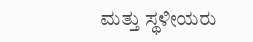ಮತ್ತು ಸ್ಥಳೀಯರು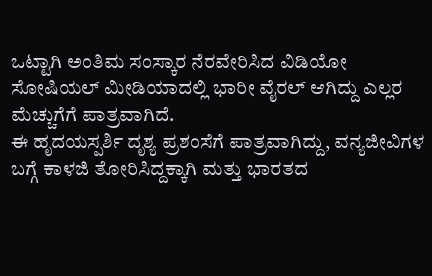ಒಟ್ಟಾಗಿ ಅಂತಿಮ ಸಂಸ್ಕಾರ ನೆರವೇರಿಸಿದ ವಿಡಿಯೋ ಸೋಷಿಯಲ್ ಮೀಡಿಯಾದಲ್ಲಿ ಭಾರೀ ವೈರಲ್ ಆಗಿದ್ದು ಎಲ್ಲರ ಮೆಚ್ಚುಗೆಗೆ ಪಾತ್ರವಾಗಿದೆ.
ಈ ಹೃದಯಸ್ಪರ್ಶಿ ದೃಶ್ಯ ಪ್ರಶಂಸೆಗೆ ಪಾತ್ರವಾಗಿದ್ದು, ವನ್ಯಜೀವಿಗಳ ಬಗ್ಗೆ ಕಾಳಜಿ ತೋರಿಸಿದ್ದಕ್ಕಾಗಿ ಮತ್ತು ಭಾರತದ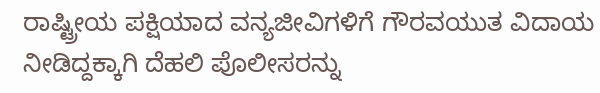ರಾಷ್ಟ್ರೀಯ ಪಕ್ಷಿಯಾದ ವನ್ಯಜೀವಿಗಳಿಗೆ ಗೌರವಯುತ ವಿದಾಯ ನೀಡಿದ್ದಕ್ಕಾಗಿ ದೆಹಲಿ ಪೊಲೀಸರನ್ನು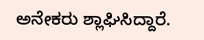ಅನೇಕರು ಶ್ಲಾಘಿಸಿದ್ದಾರೆ.